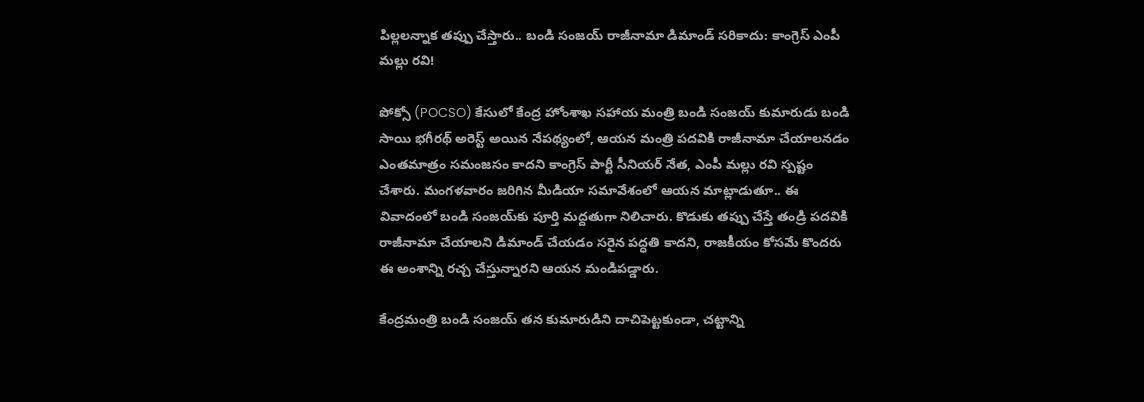పిల్లలన్నాక తప్పు చేస్తారు.. బండి సంజయ్ రాజీనామా డిమాండ్ సరికాదు: కాంగ్రెస్ ఎంపీ మల్లు రవి!

పోక్సో (POCSO) కేసులో కేంద్ర హోంశాఖ సహాయ మంత్రి బండి సంజయ్ కుమారుడు బండి సాయి భగీరథ్ అరెస్ట్ అయిన నేపథ్యంలో, ఆయన మంత్రి పదవికి రాజీనామా చేయాలనడం ఎంతమాత్రం సమంజసం కాదని కాంగ్రెస్ పార్టీ సీనియర్ నేత, ఎంపీ మల్లు రవి స్పష్టం చేశారు. మంగళవారం జరిగిన మీడియా సమావేశంలో ఆయన మాట్లాడుతూ.. ఈ వివాదంలో బండి సంజయ్‌కు పూర్తి మద్దతుగా నిలిచారు. కొడుకు తప్పు చేస్తే తండ్రి పదవికి రాజీనామా చేయాలని డిమాండ్ చేయడం సరైన పద్ధతి కాదని, రాజకీయం కోసమే కొందరు ఈ అంశాన్ని రచ్చ చేస్తున్నారని ఆయన మండిపడ్డారు.

కేంద్రమంత్రి బండి సంజయ్ తన కుమారుడిని దాచిపెట్టకుండా, చట్టాన్ని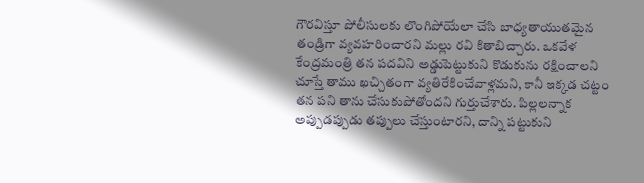గౌరవిస్తూ పోలీసులకు లొంగిపోయేలా చేసి బాధ్యతాయుతమైన తండ్రిగా వ్యవహరించారని మల్లు రవి కితాబిచ్చారు. ఒకవేళ కేంద్రమంత్రి తన పదవిని అడ్డుపెట్టుకుని కొడుకును రక్షించాలని చూస్తే తాము ఖచ్చితంగా వ్యతిరేకించేవాళ్లమని, కానీ ఇక్కడ చట్టం తన పని తాను చేసుకుపోతోందని గుర్తుచేశారు. పిల్లలన్నాక అప్పుడప్పుడు తప్పులు చేస్తుంటారని, దాన్ని పట్టుకుని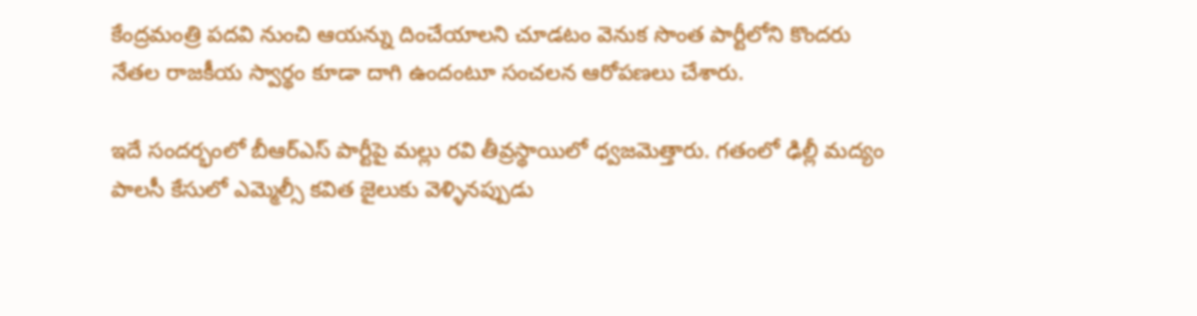కేంద్రమంత్రి పదవి నుంచి ఆయన్ను దించేయాలని చూడటం వెనుక సొంత పార్టీలోని కొందరు నేతల రాజకీయ స్వార్థం కూడా దాగి ఉందంటూ సంచలన ఆరోపణలు చేశారు.

ఇదే సందర్భంలో బీఆర్‌ఎస్ పార్టీపై మల్లు రవి తీవ్రస్థాయిలో ధ్వజమెత్తారు. గతంలో ఢిల్లీ మద్యం పాలసీ కేసులో ఎమ్మెల్సీ కవిత జైలుకు వెళ్ళినప్పుడు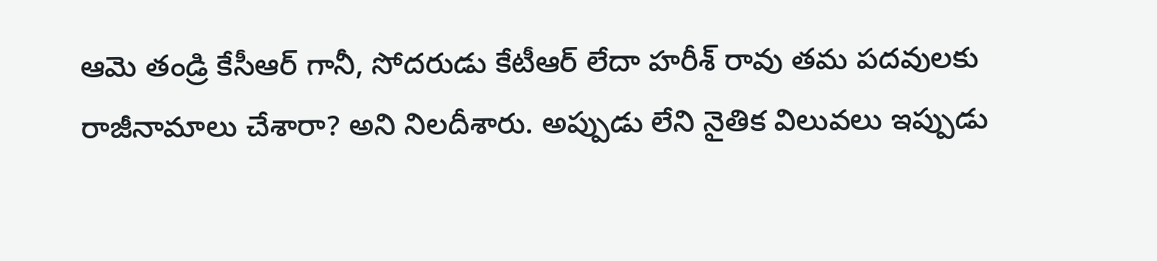ఆమె తండ్రి కేసీఆర్ గానీ, సోదరుడు కేటీఆర్ లేదా హరీశ్ రావు తమ పదవులకు రాజీనామాలు చేశారా? అని నిలదీశారు. అప్పుడు లేని నైతిక విలువలు ఇప్పుడు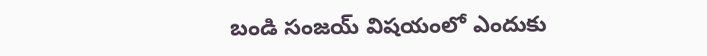బండి సంజయ్ విషయంలో ఎందుకు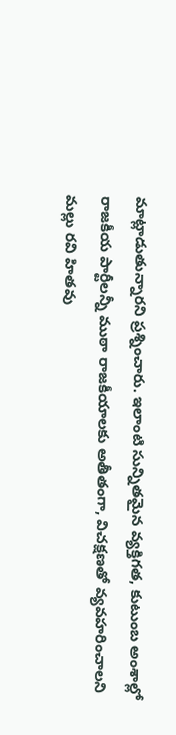మాట్లాడుతున్నారని ప్రశ్నించారు. ఇలాంటి సున్నితమైన వ్యక్తిగత, కుటుంబ అంశాల్లో రాజకీయ పార్టీలన్నీ ముఠా రాజకీయాలకు అతీతంగా, విచక్షణతో వ్యవహరించాలని మల్లు రవి హితవు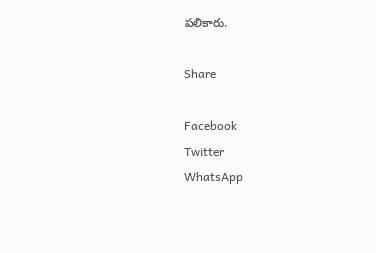పలికారు.

Share

Facebook
Twitter
WhatsApp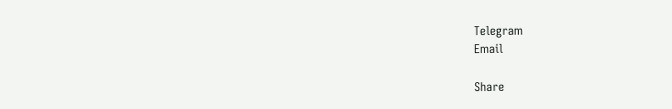Telegram
Email

Share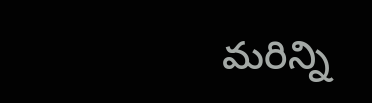మరిన్ని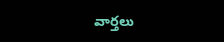వార్తలు